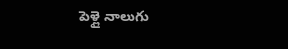పెళ్లై నాలుగు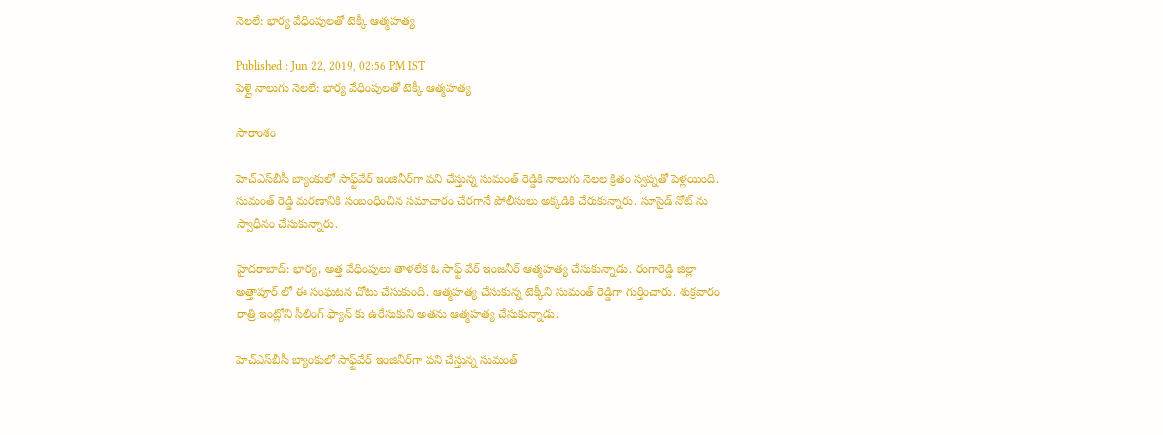నెలలే: భార్య వేధింపులతో టెక్కీ ఆత్మహత్య

Published : Jun 22, 2019, 02:56 PM IST
పెళ్లై నాలుగు నెలలే: భార్య వేధింపులతో టెక్కీ ఆత్మహత్య

సారాంశం

హెచ్ఎస్‌బీసీ బ్యాంకులో సాఫ్ట్‌వేర్ ఇంజినీర్‌గా పని చేస్తున్న సుమంత్ రెడ్డికి నాలుగు నెలల క్రితం స్వప్నతో పెళ్లయింది. సుమంత్ రెడ్డి మరణానికి సంబంధించిన సమాచారం చేరగానే పోలీసులు అక్కడికి చేరుకున్నారు. సూసైడ్ నోట్ ను స్వాధీనం చేసుకున్నారు.

హైదరాబాద్: భార్య, అత్త వేధింపులు తాళలేక ఓ సాఫ్ట్ వేర్ ఇంజనీర్ ఆత్మహత్య చేసుకున్నాడు. రంగారెడ్డి జిల్లా అత్తాపూర్ లో ఈ సంఘటన చోటు చేసుకుంది. ఆత్మహత్య చేసుకున్న టెక్కీని సుమంత్ రెడ్డిగా గుర్తించారు. శుక్రవారం రాత్రి ఇంట్లోని సీలింగ్ ఫ్యాన్ కు ఉరేసుకుని అతను ఆత్మహత్య చేసుకున్నాడు.

హెచ్ఎస్‌బీసీ బ్యాంకులో సాఫ్ట్‌వేర్ ఇంజినీర్‌గా పని చేస్తున్న సుమంత్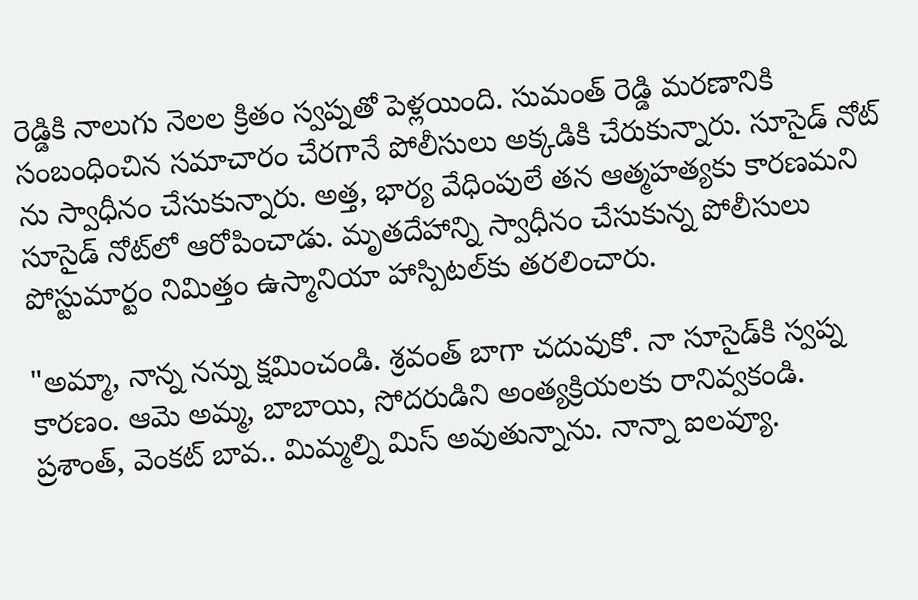రెడ్డికి నాలుగు నెలల క్రితం స్వప్నతో పెళ్లయింది. సుమంత్ రెడ్డి మరణానికి సంబంధించిన సమాచారం చేరగానే పోలీసులు అక్కడికి చేరుకున్నారు. సూసైడ్ నోట్ ను స్వాధీనం చేసుకున్నారు. అత్త, భార్య వేధింపులే తన ఆత్మహత్యకు కారణమని సూసైడ్ నోట్‌లో ఆరోపించాడు. మృతదేహాన్ని స్వాధీనం చేసుకున్న పోలీసులు పోస్టుమార్టం నిమిత్తం ఉస్మానియా హాస్పిటల్‌కు తరలించారు.

"అమ్మా, నాన్న నన్ను క్షమించండి. శ్రవంత్ బాగా చదువుకో. నా సూసైడ్‌కి స్వప్న కారణం. ఆమె అమ్మ, బాబాయి, సోదరుడిని అంత్యక్రియలకు రానివ్వకండి. ప్రశాంత్, వెంకట్ బావ.. మిమ్మల్ని మిస్ అవుతున్నాను. నాన్నా ఐలవ్యూ.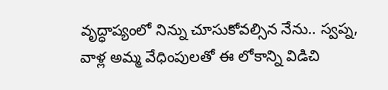వృద్ధాప్యంలో నిన్ను చూసుకోవల్సిన నేను.. స్వప్న, వాళ్ల అమ్మ వేధింపులతో ఈ లోకాన్ని విడిచి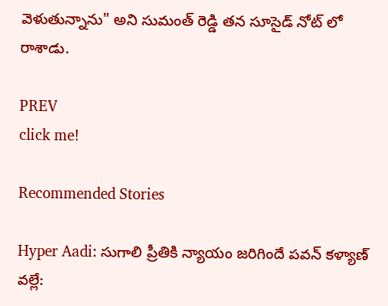వెళుతున్నాను" అని సుమంత్ రెడ్డి తన సూసైడ్ నోట్ లో రాశాడు.

PREV
click me!

Recommended Stories

Hyper Aadi: సుగాలి ప్రీతికి న్యాయం జరిగిందే పవన్ కళ్యాణ్ వల్లే: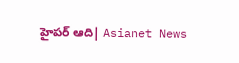హైపర్ ఆది| Asianet News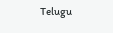Telugu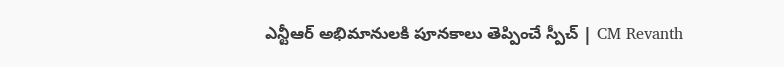ఎన్టీఆర్ అభిమానులకి పూనకాలు తెప్పించే స్పీచ్ | CM Revanth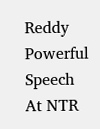Reddy Powerful Speech At NTR